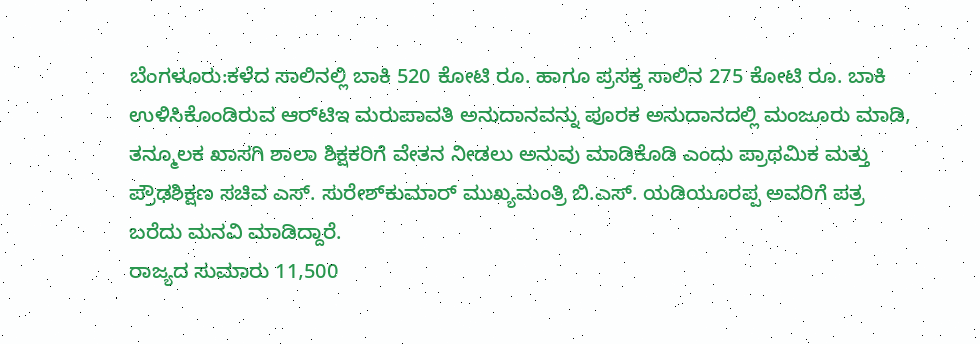ಬೆಂಗಳೂರು:ಕಳೆದ ಸಾಲಿನಲ್ಲಿ ಬಾಕಿ 520 ಕೋಟಿ ರೂ. ಹಾಗೂ ಪ್ರಸಕ್ತ ಸಾಲಿನ 275 ಕೋಟಿ ರೂ. ಬಾಕಿ ಉಳಿಸಿಕೊಂಡಿರುವ ಆರ್‌ಟಿಇ ಮರುಪಾವತಿ ಅನುದಾನವನ್ನು ಪೂರಕ ಅನುದಾನದಲ್ಲಿ ಮಂಜೂರು ಮಾಡಿ, ತನ್ಮೂಲಕ ಖಾಸಗಿ ಶಾಲಾ ಶಿಕ್ಷಕರಿಗೆ ವೇತನ ನೀಡಲು ಅನುವು ಮಾಡಿಕೊಡಿ ಎಂದು ಪ್ರಾಥಮಿಕ ಮತ್ತು ಪ್ರೌಢಶಿಕ್ಷಣ ಸಚಿವ ಎಸ್. ಸುರೇಶ್‌ಕುಮಾರ್ ಮುಖ್ಯಮಂತ್ರಿ ಬಿ.ಎಸ್. ಯಡಿಯೂರಪ್ಪ ಅವರಿಗೆ ಪತ್ರ ಬರೆದು ಮನವಿ ಮಾಡಿದ್ದಾರೆ.
ರಾಜ್ಯದ ಸುಮಾರು 11,500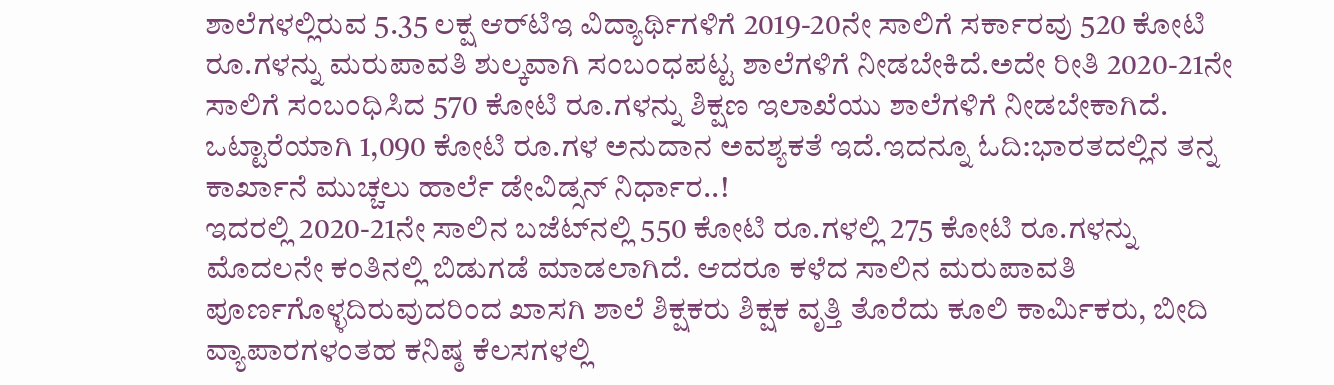ಶಾಲೆಗಳಲ್ಲಿರುವ 5.35 ಲಕ್ಷ ಆರ್‌ಟಿಇ ವಿದ್ಯಾರ್ಥಿಗಳಿಗೆ 2019-20ನೇ ಸಾಲಿಗೆ ಸರ್ಕಾರವು 520 ಕೋಟಿ ರೂ.ಗಳನ್ನು ಮರುಪಾವತಿ ಶುಲ್ಕವಾಗಿ ಸಂಬಂಧಪಟ್ಟ ಶಾಲೆಗಳಿಗೆ ನೀಡಬೇಕಿದೆ.ಅದೇ ರೀತಿ 2020-21ನೇ ಸಾಲಿಗೆ ಸಂಬಂಧಿಸಿದ 570 ಕೋಟಿ ರೂ.ಗಳನ್ನು ಶಿಕ್ಷಣ ಇಲಾಖೆಯು ಶಾಲೆಗಳಿಗೆ ನೀಡಬೇಕಾಗಿದೆ. ಒಟ್ಟಾರೆಯಾಗಿ 1,090 ಕೋಟಿ ರೂ.ಗಳ ಅನುದಾನ ಅವಶ್ಯಕತೆ ಇದೆ.ಇದನ್ನೂ ಓದಿ:ಭಾರತದಲ್ಲಿನ ತನ್ನ ಕಾರ್ಖಾನೆ ಮುಚ್ಚಲು ಹಾರ್ಲೆ ಡೇವಿಡ್ಸನ್ ನಿರ್ಧಾರ..!
ಇದರಲ್ಲಿ 2020-21ನೇ ಸಾಲಿನ ಬಜೆಟ್‌ನಲ್ಲಿ 550 ಕೋಟಿ ರೂ.ಗಳಲ್ಲಿ 275 ಕೋಟಿ ರೂ.ಗಳನ್ನು ಮೊದಲನೇ ಕಂತಿನಲ್ಲಿ ಬಿಡುಗಡೆ ಮಾಡಲಾಗಿದೆ. ಆದರೂ ಕಳೆದ ಸಾಲಿನ ಮರುಪಾವತಿ ಪೂರ್ಣಗೊಳ್ಳದಿರುವುದರಿಂದ ಖಾಸಗಿ ಶಾಲೆ ಶಿಕ್ಷಕರು ಶಿಕ್ಷಕ ವೃತ್ತಿ ತೊರೆದು ಕೂಲಿ ಕಾರ್ಮಿಕರು, ಬೀದಿ ವ್ಯಾಪಾರಗಳಂತಹ ಕನಿಷ್ಠ ಕೆಲಸಗಳಲ್ಲಿ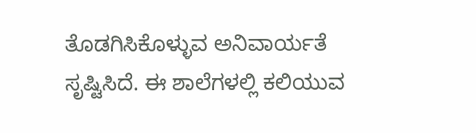ತೊಡಗಿಸಿಕೊಳ್ಳುವ ಅನಿವಾರ್ಯತೆ ಸೃಷ್ಟಿಸಿದೆ. ಈ ಶಾಲೆಗಳಲ್ಲಿ ಕಲಿಯುವ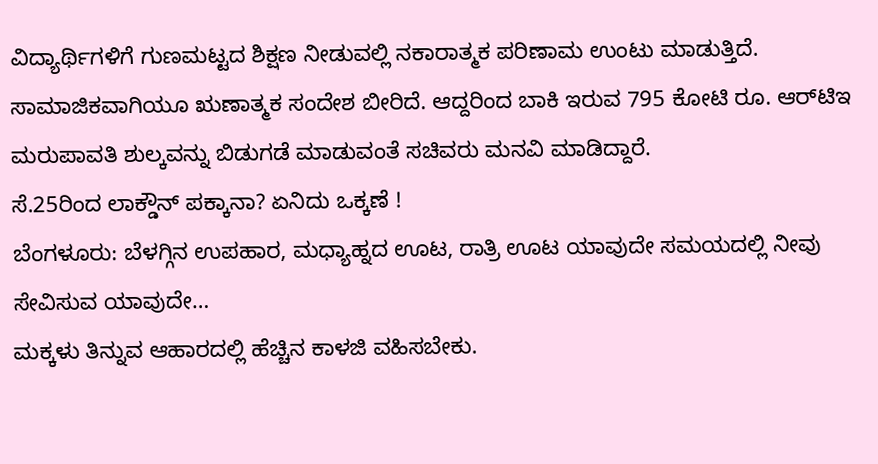ವಿದ್ಯಾರ್ಥಿಗಳಿಗೆ ಗುಣಮಟ್ಟದ ಶಿಕ್ಷಣ ನೀಡುವಲ್ಲಿ ನಕಾರಾತ್ಮಕ ಪರಿಣಾಮ ಉಂಟು ಮಾಡುತ್ತಿದೆ. ಸಾಮಾಜಿಕವಾಗಿಯೂ ಋಣಾತ್ಮಕ ಸಂದೇಶ ಬೀರಿದೆ. ಆದ್ದರಿಂದ ಬಾಕಿ ಇರುವ 795 ಕೋಟಿ ರೂ. ಆರ್‌ಟಿಇ ಮರುಪಾವತಿ ಶುಲ್ಕವನ್ನು ಬಿಡುಗಡೆ ಮಾಡುವಂತೆ ಸಚಿವರು ಮನವಿ ಮಾಡಿದ್ದಾರೆ.
ಸೆ.25ರಿಂದ ಲಾಕ್ಡೌನ್ ಪಕ್ಕಾನಾ? ಏನಿದು ಒಕ್ಕಣೆ !
ಬೆಂಗಳೂರು: ಬೆಳಗ್ಗಿನ ಉಪಹಾರ, ಮಧ್ಯಾಹ್ನದ ಊಟ, ರಾತ್ರಿ ಊಟ ಯಾವುದೇ ಸಮಯದಲ್ಲಿ ನೀವು ಸೇವಿಸುವ ಯಾವುದೇ…
ಮಕ್ಕಳು ತಿನ್ನುವ ಆಹಾರದಲ್ಲಿ ಹೆಚ್ಚಿನ ಕಾಳಜಿ ವಹಿಸಬೇಕು.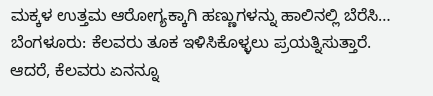ಮಕ್ಕಳ ಉತ್ತಮ ಆರೋಗ್ಯಕ್ಕಾಗಿ ಹಣ್ಣುಗಳನ್ನು ಹಾಲಿನಲ್ಲಿ ಬೆರೆಸಿ…
ಬೆಂಗಳೂರು: ಕೆಲವರು ತೂಕ ಇಳಿಸಿಕೊಳ್ಳಲು ಪ್ರಯತ್ನಿಸುತ್ತಾರೆ. ಆದರೆ, ಕೆಲವರು ಏನನ್ನೂ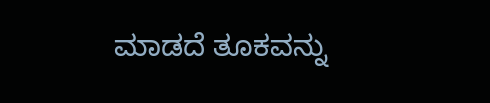ಮಾಡದೆ ತೂಕವನ್ನು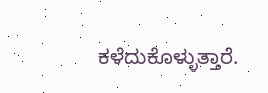ಕಳೆದುಕೊಳ್ಳುತ್ತಾರೆ.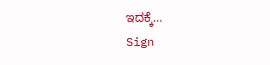ಇದಕ್ಕೆ…
Sign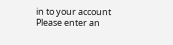in to your account
Please enter an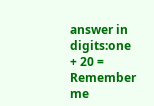answer in digits:one + 20 =
Remember me